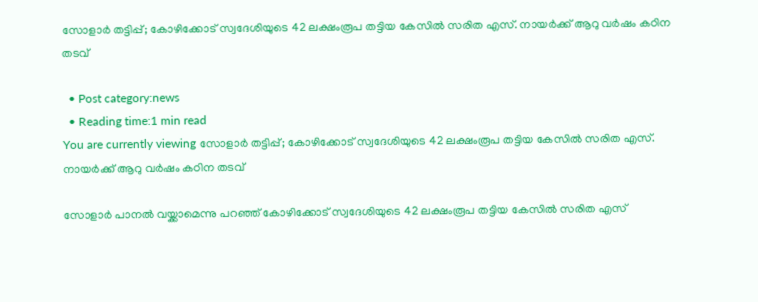സോളാര്‍ തട്ടിപ്പ്; കോഴിക്കോട് സ്വദേശിയുടെ 42 ലക്ഷംരൂപ തട്ടിയ കേസിൽ സരിത എസ്. നായർക്ക് ആറു വർഷം കഠിന തടവ്

  • Post category:news
  • Reading time:1 min read
You are currently viewing സോളാര്‍ തട്ടിപ്പ്; കോഴിക്കോട് സ്വദേശിയുടെ 42 ലക്ഷംരൂപ തട്ടിയ കേസിൽ സരിത എസ്. നായർക്ക് ആറു വർഷം കഠിന തടവ്

സോളാർ പാനൽ വയ്ക്കാമെന്നു പറഞ്ഞ് കോഴിക്കോട് സ്വദേശിയുടെ 42 ലക്ഷംരൂപ തട്ടിയ കേസിൽ സരിത എസ്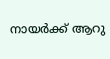നായർക്ക് ആറു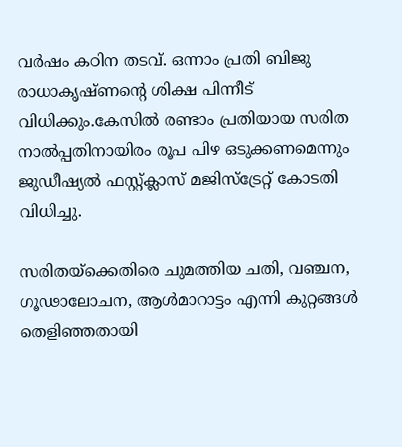വർഷം കഠിന തടവ്. ഒന്നാം പ്രതി ബിജു രാധാകൃഷ്ണന്‍റെ ശിക്ഷ പിന്നീട് വിധിക്കും.കേസിൽ രണ്ടാം പ്രതിയായ സരിത നാൽപ്പതിനായിരം രൂപ പിഴ ഒടുക്കണമെന്നും ജുഡീഷ്യൽ ഫസ്റ്റ്ക്ലാസ് മജിസ്‌ട്രേറ്റ് കോടതി വിധിച്ചു.

സരിതയ്‌ക്കെതിരെ ചുമത്തിയ ചതി, വഞ്ചന, ഗൂഢാലോചന, ആൾമാറാട്ടം എന്നി കുറ്റങ്ങൾ തെളിഞ്ഞതായി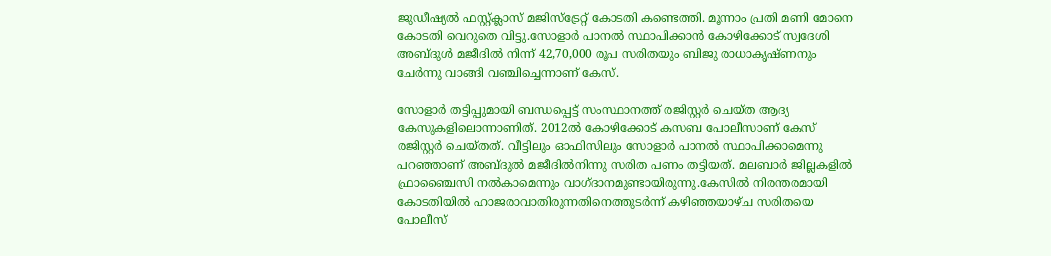ജുഡീഷ്യൽ ഫസ്റ്റ്ക്ലാസ് മജിസ്‌ട്രേറ്റ് കോടതി കണ്ടെത്തി. മൂന്നാം പ്രതി മണി മോനെ കോടതി വെറുതെ വിട്ടു.സോളാർ പാനൽ സ്ഥാപിക്കാൻ കോഴിക്കോട് സ്വദേശി അബ്ദുൾ മജീദിൽ നിന്ന് 42,70,000 രൂപ സരിതയും ബിജു രാധാകൃഷ്ണനും ചേർന്നു വാങ്ങി വഞ്ചിച്ചെന്നാണ് കേസ്.

സോളാർ തട്ടിപ്പുമായി ബന്ധപ്പെട്ട് സംസ്ഥാനത്ത് രജിസ്റ്റർ ചെയ്ത ആദ്യ കേസുകളിലൊന്നാണിത്. 2012ൽ കോഴിക്കോട് കസബ പോലീസാണ് കേസ് രജിസ്റ്റർ ചെയ്തത്. വീട്ടിലും ഓഫിസിലും സോളാർ പാനൽ സ്ഥാപിക്കാമെന്നു പറഞ്ഞാണ് അബ്ദുൽ മജീദിൽനിന്നു സരിത പണം തട്ടിയത്. മലബാർ ജില്ലകളിൽ ഫ്രാഞ്ചൈസി നൽകാമെന്നും വാഗ്ദാനമുണ്ടായിരുന്നു.കേസിൽ നിരന്തരമായി കോടതിയിൽ ഹാജരാവാതിരുന്നതിനെത്തുടർന്ന് കഴിഞ്ഞയാഴ്ച സരിതയെ പോലീസ്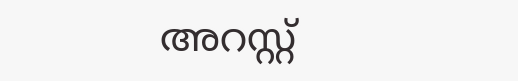അറസ്റ്റ്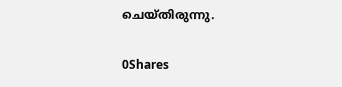ചെയ്തിരുന്നു.

0Shares